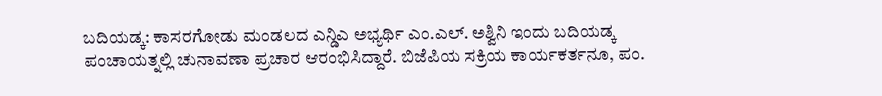ಬದಿಯಡ್ಕ: ಕಾಸರಗೋಡು ಮಂಡಲದ ಎನ್ಡಿಎ ಅಭ್ಯರ್ಥಿ ಎಂ.ಎಲ್. ಅಶ್ವಿನಿ ಇಂದು ಬದಿಯಡ್ಕ ಪಂಚಾಯತ್ನಲ್ಲಿ ಚುನಾವಣಾ ಪ್ರಚಾರ ಆರಂಭಿಸಿದ್ದಾರೆ. ಬಿಜೆಪಿಯ ಸಕ್ರಿಯ ಕಾರ್ಯಕರ್ತನೂ, ಪಂ.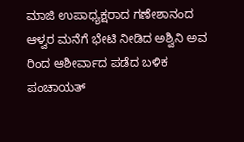ಮಾಜಿ ಉಪಾಧ್ಯಕ್ಷರಾದ ಗಣೇಶಾನಂದ ಆಳ್ವರ ಮನೆಗೆ ಭೇಟಿ ನೀಡಿದ ಅಶ್ವಿನಿ ಅವ ರಿಂದ ಆಶೀರ್ವಾದ ಪಡೆದ ಬಳಿಕ ಪಂಚಾಯತ್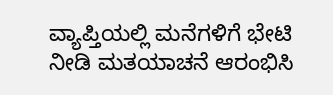ವ್ಯಾಪ್ತಿಯಲ್ಲಿ ಮನೆಗಳಿಗೆ ಭೇಟಿ ನೀಡಿ ಮತಯಾಚನೆ ಆರಂಭಿಸಿ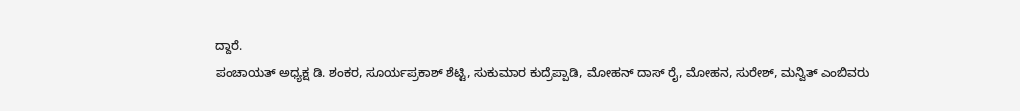ದ್ದಾರೆ.
ಪಂಚಾಯತ್ ಅಧ್ಯಕ್ಷ ಡಿ. ಶಂಕರ, ಸೂರ್ಯಪ್ರಕಾಶ್ ಶೆಟ್ಟಿ, ಸುಕುಮಾರ ಕುದ್ರೆಪ್ಪಾಡಿ, ಮೋಹನ್ ದಾಸ್ ರೈ, ಮೋಹನ, ಸುರೇಶ್, ಮನ್ವಿತ್ ಎಂಬಿವರು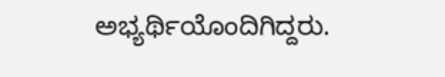ಅಭ್ಯರ್ಥಿಯೊಂದಿಗಿದ್ದರು.